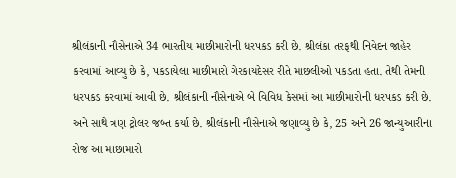શ્રીલંકાની નૌસેનાએ 34 ભારતીય માછીમારોની ધરપકડ કરી છે. શ્રીલંકા તરફથી નિવેદન જાહેર કરવામાં આવ્યુ છે કે, પકડાયેલા માછીમારો ગેરકાયદેસર રીતે માછલીઓ પકડતા હતા. તેથી તેમની ધરપકડ કરવામાં આવી છે. શ્રીલંકાની નૌસેનાએ બે વિવિધ કેસમાં આ માછીમારોની ધરપકડ કરી છે. અને સાથે ત્રણ ટ્રોલર જબ્ત કર્યા છે. શ્રીલંકાની નૌસેનાએ જણાવ્યુ છે કે, 25 અને 26 જાન્યુઆરીના રોજ આ માછામારો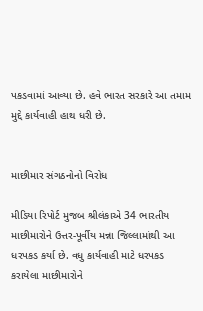પકડવામાં આવ્યા છે. હવે ભારત સરકારે આ તમામ મુદ્દે કાર્યવાહી હાથ ધરી છે.


માછીમાર સંગઠનોનો વિરોધ

મીડિયા રિપોર્ટ મુજબ શ્રીલંકાએ 34 ભારતીય માછીમારોને ઉત્તર-પૂર્વીય મન્ના જિલ્લામાંથી આ ધરપકડ કર્યા છે. વધુ કાર્યવાહી માટે ધરપકડ કરાયેલા માછીમારોને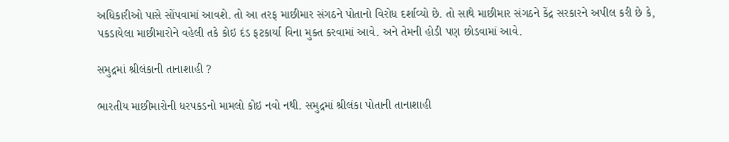અધિકારીઓ પાસે સોંપવામાં આવશે. તો આ તરફ માછીમાર સંગઠને પોતાનો વિરોધ દર્શાવ્યો છે. તો સાથે માછીમાર સંગઠને કેંદ્ર સરકારને અપીલ કરી છે કે, પકડાયેલા માછીમારોને વહેલી તકે કોઇ દંડ ફટકાર્યા વિના મુક્ત કરવામાં આવે. અને તેમની હોડી પણ છોડવામાં આવે.

સમુદ્રમાં શ્રીલંકાની તાનાશાહી ?

ભારતીય માછીમારોની ધરપકડનો મામલો કોઇ નવો નથી. સમુદ્રમાં શ્રીલંકા પોતાની તાનાશાહી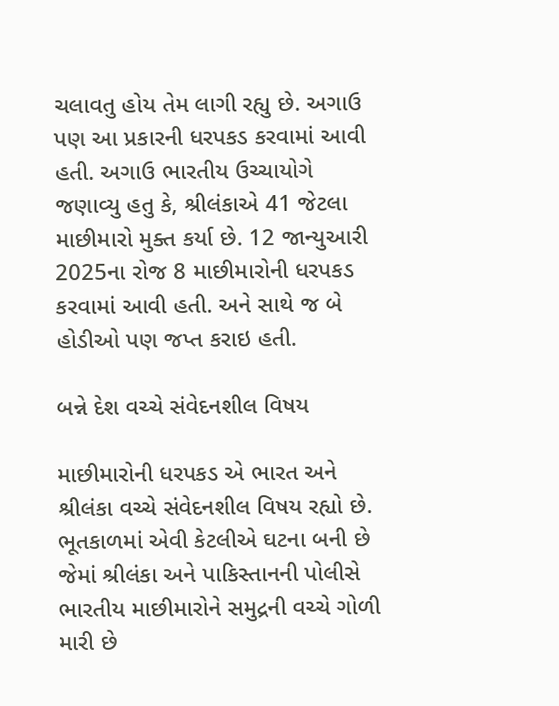ચલાવતુ હોય તેમ લાગી રહ્યુ છે. અગાઉ પણ આ પ્રકારની ધરપકડ કરવામાં આવી હતી. અગાઉ ભારતીય ઉચ્ચાયોગે જણાવ્યુ હતુ કે, શ્રીલંકાએ 41 જેટલા માછીમારો મુક્ત કર્યા છે. 12 જાન્યુઆરી 2025ના રોજ 8 માછીમારોની ધરપકડ કરવામાં આવી હતી. અને સાથે જ બે હોડીઓ પણ જપ્ત કરાઇ હતી.

બન્ને દેશ વચ્ચે સંવેદનશીલ વિષય

માછીમારોની ધરપકડ એ ભારત અને શ્રીલંકા વચ્ચે સંવેદનશીલ વિષય રહ્યો છે. ભૂતકાળમાં એવી કેટલીએ ઘટના બની છે જેમાં શ્રીલંકા અને પાકિસ્તાનની પોલીસે ભારતીય માછીમારોને સમુદ્રની વચ્ચે ગોળી મારી છે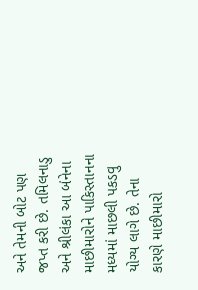અને તેમની બોટ પણ જપ્ત કરી છે. તમિલનાડુ અને શ્રીલંકા આ બંનેના માછીમારોને પાકિસ્તાનના મધ્યમાં માછલી પકડવુ યોગ્ય લાગે છે. તેના કારણે માછીમારો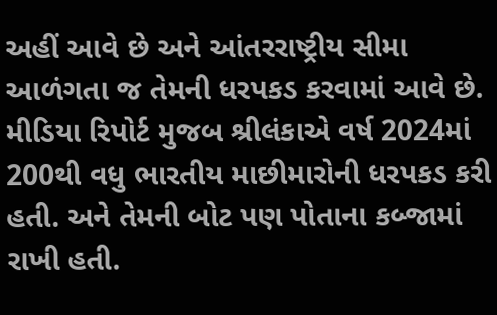અહીં આવે છે અને આંતરરાષ્ટ્રીય સીમા આળંગતા જ તેમની ધરપકડ કરવામાં આવે છે. મીડિયા રિપોર્ટ મુજબ શ્રીલંકાએ વર્ષ 2024માં 200થી વધુ ભારતીય માછીમારોની ધરપકડ કરી હતી. અને તેમની બોટ પણ પોતાના કબ્જામાં રાખી હતી.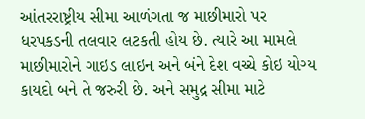આંતરરાષ્ટ્રીય સીમા આળંગતા જ માછીમારો પર ધરપકડની તલવાર લટકતી હોય છે. ત્યારે આ મામલે માછીમારોને ગાઇડ લાઇન અને બંને દેશ વચ્ચે કોઇ યોગ્ય કાયદો બને તે જરુરી છે. અને સમુદ્ર સીમા માટે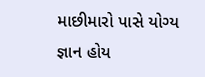માછીમારો પાસે યોગ્ય જ્ઞાન હોય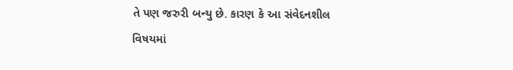તે પણ જરુરી બન્યુ છે. કારણ કે આ સંવેદનશીલ વિષયમાં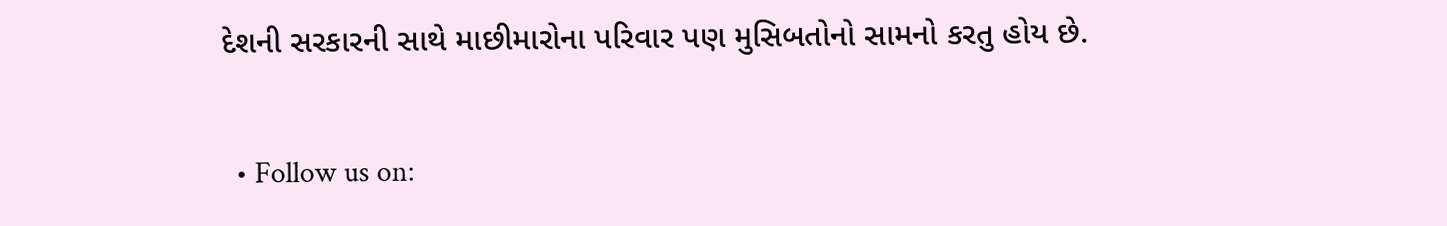દેશની સરકારની સાથે માછીમારોના પરિવાર પણ મુસિબતોનો સામનો કરતુ હોય છે.

  • Follow us on: